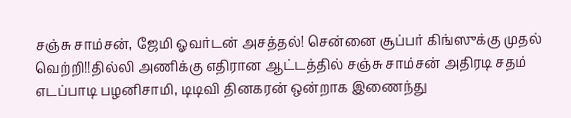சஞ்சு சாம்சன், ஜேமி ஓவர்டன் அசத்தல்! சென்னை சூப்பர் கிங்ஸுக்கு முதல் வெற்றி!!தில்லி அணிக்கு எதிரான ஆட்டத்தில் சஞ்சு சாம்சன் அதிரடி சதம் எடப்பாடி பழனிசாமி, டிடிவி தினகரன் ஒன்றாக இணைந்து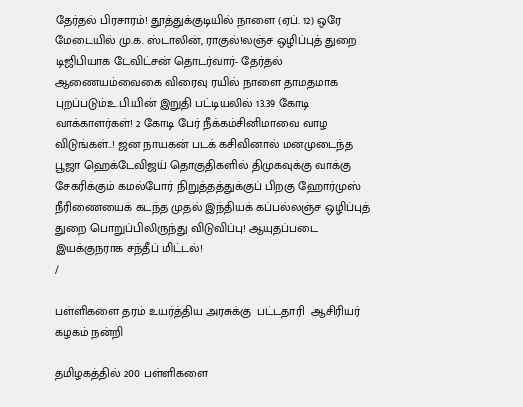தேர்தல் பிரசாரம்! தூத்துக்குடியில் நாளை (ஏப். 12) ஒரே மேடையில் மு.க. ஸ்டாலின், ராகுல்!லஞ்ச ஒழிப்புத் துறை டிஜிபியாக டேவிட்சன் தொடர்வார்- தேர்தல் ஆணையம்வைகை விரைவு ரயில் நாளை தாமதமாக புறப்படும்உ.பி.யின் இறுதி பட்டியலில் 13.39 கோடி வாக்காளர்கள்! 2 கோடி பேர் நீக்கம்சினிமாவை வாழ விடுங்கள்..! ஜன நாயகன் படக் கசிவினால் மனமுடைந்த பூஜா ஹெக்டேவிஜய் தொகுதிகளில் திமுகவுக்கு வாக்கு சேகரிக்கும் கமல்போர் நிறுத்தத்துக்குப் பிறகு ஹோர்முஸ் நீரிணையைக் கடந்த முதல் இந்தியக் கப்பல்லஞ்ச ஒழிப்புத் துறை பொறுப்பிலிருந்து விடுவிப்பு! ஆயுதப்படை இயக்குநராக சந்தீப் மிட்டல்!
/

பள்ளிகளை தரம் உயர்த்திய அரசுக்கு  பட்டதாரி  ஆசிரியர் கழகம் நன்றி

தமிழகத்தில் 200 பள்ளிகளை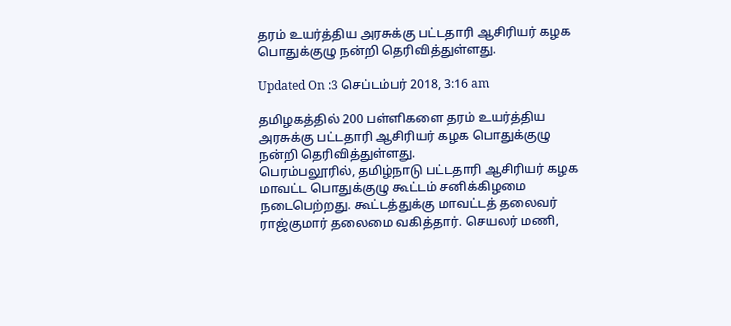தரம் உயர்த்திய அரசுக்கு பட்டதாரி ஆசிரியர் கழக பொதுக்குழு நன்றி தெரிவித்துள்ளது.

Updated On :3 செப்டம்பர் 2018, 3:16 am

தமிழகத்தில் 200 பள்ளிகளை தரம் உயர்த்திய அரசுக்கு பட்டதாரி ஆசிரியர் கழக பொதுக்குழு நன்றி தெரிவித்துள்ளது.
பெரம்பலூரில், தமிழ்நாடு பட்டதாரி ஆசிரியர் கழக மாவட்ட பொதுக்குழு கூட்டம் சனிக்கிழமை நடைபெற்றது. கூட்டத்துக்கு மாவட்டத் தலைவர் ராஜ்குமார் தலைமை வகித்தார். செயலர் மணி,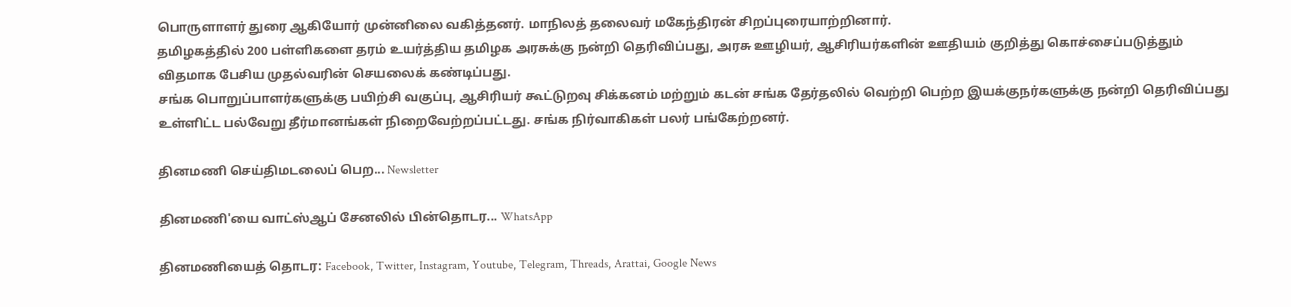பொருளாளர் துரை ஆகியோர் முன்னிலை வகித்தனர். மாநிலத் தலைவர் மகேந்திரன் சிறப்புரையாற்றினார்.
தமிழகத்தில் 200 பள்ளிகளை தரம் உயர்த்திய தமிழக அரசுக்கு நன்றி தெரிவிப்பது, அரசு ஊழியர், ஆசிரியர்களின் ஊதியம் குறித்து கொச்சைப்படுத்தும் விதமாக பேசிய முதல்வரின் செயலைக் கண்டிப்பது.
சங்க பொறுப்பாளர்களுக்கு பயிற்சி வகுப்பு, ஆசிரியர் கூட்டுறவு சிக்கனம் மற்றும் கடன் சங்க தேர்தலில் வெற்றி பெற்ற இயக்குநர்களுக்கு நன்றி தெரிவிப்பது உள்ளிட்ட பல்வேறு தீர்மானங்கள் நிறைவேற்றப்பட்டது. சங்க நிர்வாகிகள் பலர் பங்கேற்றனர்.

தினமணி செய்திமடலைப் பெற... Newsletter

தினமணி'யை வாட்ஸ்ஆப் சேனலில் பின்தொடர... WhatsApp

தினமணியைத் தொடர: Facebook, Twitter, Instagram, Youtube, Telegram, Threads, Arattai, Google News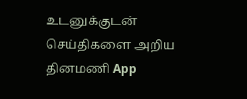உடனுக்குடன் செய்திகளை அறிய தினமணி App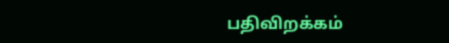பதிவிறக்கம்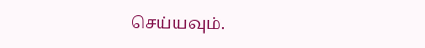செய்யவும்.